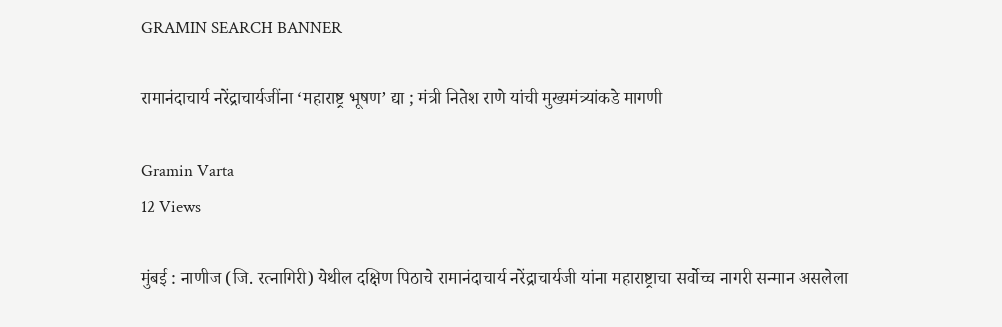GRAMIN SEARCH BANNER

रामानंदाचार्य नरेंद्राचार्यजींना ‘महाराष्ट्र भूषण’ द्या ; मंत्री नितेश राणे यांची मुख्यमंत्र्यांकडे मागणी

Gramin Varta
12 Views

मुंबई : नाणीज (जि. रत्नागिरी) येथील दक्षिण पिठाचे रामानंदाचार्य नरेंद्राचार्यजी यांना महाराष्ट्राचा सर्वोच्च नागरी सन्मान असलेला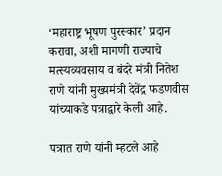‘महाराष्ट्र भूषण पुरस्कार’ प्रदान करावा, अशी मागणी राज्याचे मत्स्यव्यवसाय व बंदरे मंत्री नितेश राणे यांनी मुख्यमंत्री देवेंद्र फडणवीस यांच्याकडे पत्राद्वारे केली आहे.

पत्रात राणे यांनी म्हटले आहे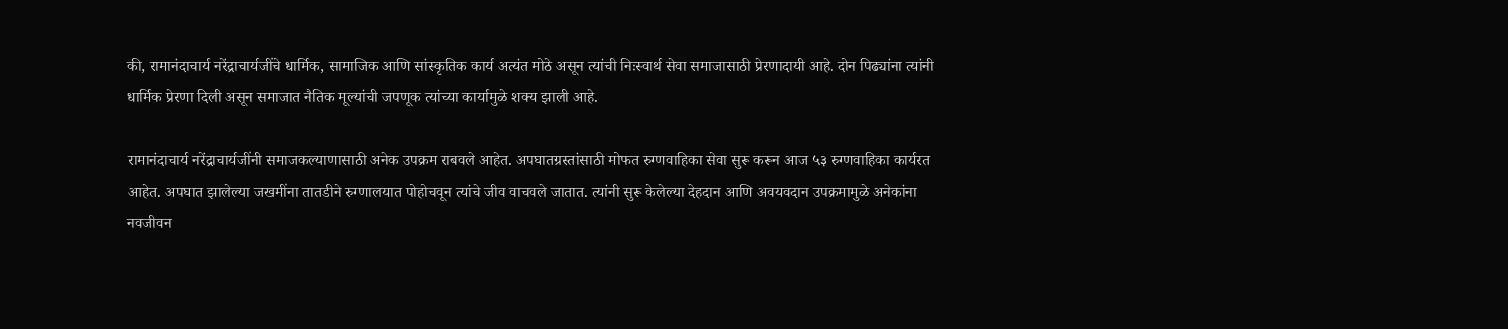की, रामानंदाचार्य नरेंद्राचार्यजींचे धार्मिक, सामाजिक आणि सांस्कृतिक कार्य अत्यंत मोठे असून त्यांची निःस्वार्थ सेवा समाजासाठी प्रेरणादायी आहे. दोन पिढ्यांना त्यांनी धार्मिक प्रेरणा दिली असून समाजात नैतिक मूल्यांची जपणूक त्यांच्या कार्यामुळे शक्य झाली आहे.

रामानंदाचार्य नरेंद्राचार्यजींनी समाजकल्याणासाठी अनेक उपक्रम राबवले आहेत. अपघातग्रस्तांसाठी मोफत रुग्णवाहिका सेवा सुरू करून आज ५३ रुग्णवाहिका कार्यरत आहेत. अपघात झालेल्या जखमींना तातडीने रुग्णालयात पोहोचवून त्यांचे जीव वाचवले जातात. त्यांनी सुरू केलेल्या देहदान आणि अवयवदान उपक्रमामुळे अनेकांना नवजीवन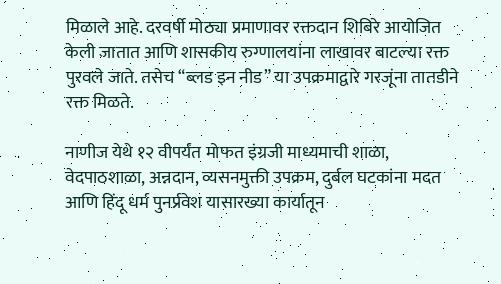मिळाले आहे. दरवर्षी मोठ्या प्रमाणावर रक्तदान शिबिरे आयोजित केली जातात आणि शासकीय रुग्णालयांना लाखावर बाटल्या रक्त पुरवले जाते. तसेच “ब्लड इन नीड” या उपक्रमाद्वारे गरजूंना तातडीने रक्त मिळते.

नाणीज येथे १२ वीपर्यंत मोफत इंग्रजी माध्यमाची शाळा, वेदपाठशाळा, अन्नदान, व्यसनमुक्ती उपक्रम, दुर्बल घटकांना मदत आणि हिंदू धर्म पुनर्प्रवेश यासारख्या कार्यातून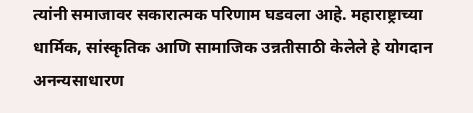त्यांनी समाजावर सकारात्मक परिणाम घडवला आहे. महाराष्ट्राच्या धार्मिक, सांस्कृतिक आणि सामाजिक उन्नतीसाठी केलेले हे योगदान अनन्यसाधारण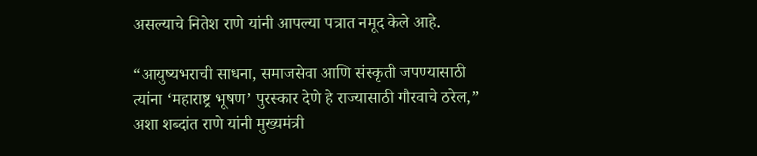असल्याचे नितेश राणे यांनी आपल्या पत्रात नमूद केले आहे.

“आयुष्यभराची साधना, समाजसेवा आणि संस्कृती जपण्यासाठी त्यांना ‘महाराष्ट्र भूषण’ पुरस्कार देणे हे राज्यासाठी गौरवाचे ठरेल,” अशा शब्दांत राणे यांनी मुख्यमंत्री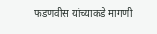फडणवीस यांच्याकडे मागणी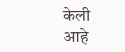केली आहे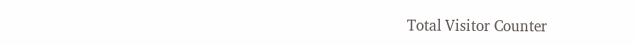Total Visitor Counter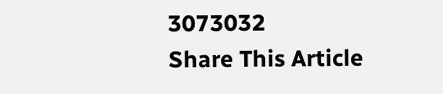3073032
Share This Article